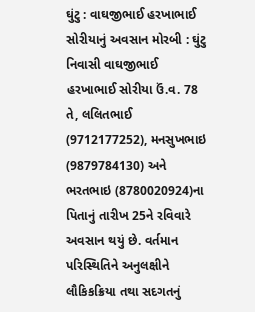ઘુંટુ : વાઘજીભાઈ હરખાભાઈ સોરીયાનું અવસાન મોરબી : ઘુંટુ નિવાસી વાઘજીભાઈ હરખાભાઈ સોરીયા ઉં.વ. 78 તે, લલિતભાઈ (9712177252), મનસુખભાઇ (9879784130) અને ભરતભાઇ (8780020924)ના પિતાનું તારીખ 25ને રવિવારે અવસાન થયું છે. વર્તમાન પરિસ્થિતિને અનુલક્ષીને લૌકિકક્રિયા તથા સદગતનું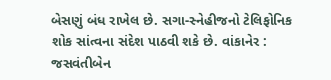બેસણું બંધ રાખેલ છે. સગા-સ્નેહીજનો ટેલિફોનિક શોક સાંત્વના સંદેશ પાઠવી શકે છે. વાંકાનેર : જસવંતીબેન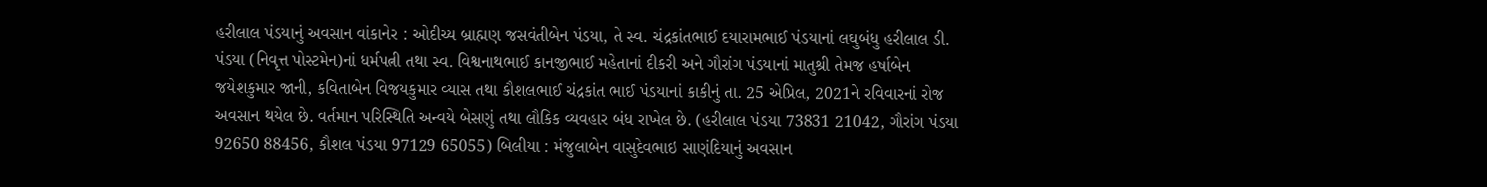હરીલાલ પંડયાનું અવસાન વાંકાનેર : ઓદીચ્ય બ્રાહ્મણ જસવંતીબેન પંડયા, તે સ્વ. ચંદ્રકાંતભાઈ દયારામભાઈ પંડયાનાં લઘુબંધુ હરીલાલ ડી. પંડયા (નિવૃત્ત પોસ્ટમેન)નાં ધર્મપત્ની તથા સ્વ. વિશ્વનાથભાઈ કાનજીભાઈ મહેતાનાં દીકરી અને ગૌરાંગ પંડયાનાં માતુશ્રી તેમજ હર્ષાબેન જયેશકુમાર જાની, કવિતાબેન વિજયકુમાર વ્યાસ તથા કૌશલભાઈ ચંદ્રકાંત ભાઈ પંડયાનાં કાકીનું તા. 25 એપ્રિલ, 2021ને રવિવારનાં રોજ અવસાન થયેલ છે. વર્તમાન પરિસ્થિતિ અન્વયે બેસણું તથા લૌકિક વ્યવહાર બંધ રાખેલ છે. (હરીલાલ પંડયા 73831 21042, ગૌરાંગ પંડયા 92650 88456, કૌશલ પંડયા 97129 65055) બિલીયા : મંજુલાબેન વાસુદેવભાઇ સાણંદિયાનું અવસાન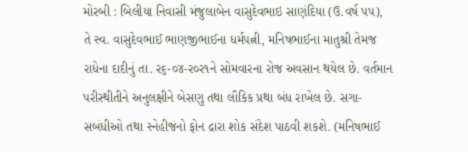મોરબી : બિલીયા નિવાસી મંજુલાબેન વાસુદેવભાઇ સાણંદિયા (ઉ.વર્ષ પપ), તે સ્વ. વાસુદેવભાઈ ભાણજીભાઈના ધર્મપત્ની, મનિષભાઈના માતુશ્રી તેમજ રાધેના દાદીનું તા. ર૬-૦૪-ર૦ર૧ને સોમવારના રોજ અવસાન થયેલ છે. વર્તમાન પરીસ્થીતીને અનુલક્ષીને બેસણુ તથા લૌકિક પ્રથા બંધ રાખેલ છે. સગા-સબંધીઓ તથા સ્નેહીજનો ફોન દ્રારા શોક સંદેશ પાઠવી શકશે. (મનિષભાઈ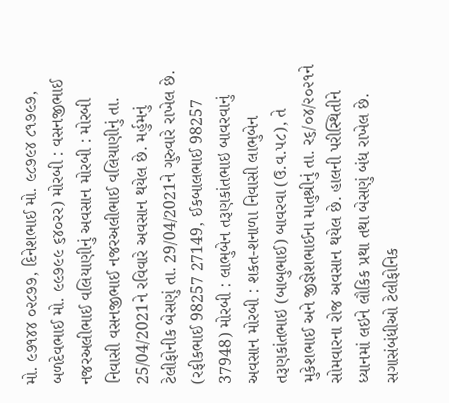મો. ૯૭૧૪૪ ૦૨૮૭૭, દિનેશભાઈ મો. ૯૮૭૯૪ ૮૧૭૯૭, બળદેવભાઈ મો. ૯૯૭૯૯ ૬૪૦રર) મોરબી : વસનજીભાઈ નજરઅલીભાઈ વલિયાણીનું અવસાન મોરબી : મોરબી નિવાસી વસનજીભાઈ નજરઅલીભાઈ વલિયાણીનું તા. 25/04/2021ને રવિવારે અવસાન થયેલ છે. મર્હુમનું ટેલીફોનીક બેસણું તા. 29/04/2021ને ગુરુવારે રાખેલ છે. (રફીકભાઈ 98257 27149, ઈકબાલભાઈ 98257 37948) મોરબી : લાભુબેન તરૂણકાંતભાઇ બાવરવાનું અવસાન મોરબી : શકત-શનાળા નિવાસી લાભુબેન તરૂણકાંતભાઇ (બાબુભાઈ) બાવરવા (ઉ.વ.૫૮), તે મુકેશભાઈ અને જીજ્ઞેશભાઈના માતુશ્રીનું તા. ર૬/૦૪/૨૦૨૧ને સોમવારના રોજ અવસાન થયેલ છે. હાલની પરીસ્થિતીને ધ્યાનમાં લઇને લૌકિક પ્રથા તથા બેસણું બંધ રાખેલ છે. સગાસંબંધીઓ ટેલીફોનિક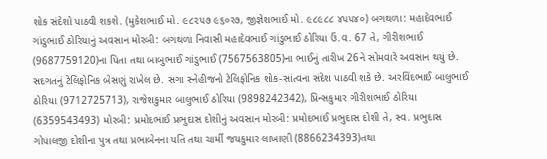શોક સંદેશો પાઠવી શકશે. (મુકેશભાઈ મો. ૯૮૨૫૭ ૯૬૦ર૭, જીજ્ઞેશભાઈ મો. ૯૮૯૮૮ ૪૫૫૪૦) બગથળા: મહાદેવભાઈ ગાંડુભાઈ ઠોરિયાનું અવસાન મોરબી: બગથળા નિવાસી મહાદેવભાઈ ગાંડુભાઈ ઠોરિયા ઉં.વ. 67 તે, ગીરીશભાઈ (9687759120)ના પિતા તથા બાબુભાઈ ગાંડુભાઈ (7567563805)ના ભાઈનું તારીખ 26ને સોમવારે અવસાન થયું છે. સદગતનું ટેલિફોનિક બેસણું રાખેલ છે. સગા સ્નેહીજનો ટેલિફોનિક શોક-સાંત્વના સંદેશ પાઠવી શકે છે. અરવિંદભાઈ બાલુભાઈ ઠોરિયા (9712725713), રાજેશકુમાર બાલુભાઈ ઠોરિયા (9898242342), પ્રિન્સકુમાર ગીરીશભાઈ ઠોરિયા (6359543493) મોરબી: પ્રમોદભાઈ પ્રભુદાસ દોશીનું અવસાન મોરબી: પ્રમોદભાઈ પ્રભુદાસ દોશી તે, સ્વ. પ્રભુદાસ ગોપાલજી દોશીના પુત્ર તથા પ્રભાબેનના પતિ તથા ચાર્મી જયકુમાર લાખાણી (8866234393)તથા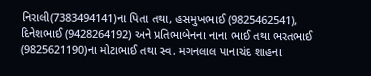નિરાલી(7383494141)ના પિતા તથા, હસમુખભાઈ (9825462541), દિનેશભાઈ (9428264192) અને પ્રતિભાબેનના નાના ભાઈ તથા ભરતભાઈ (9825621190)ના મોટાભાઈ તથા સ્વ. મગનલાલ પાનાચંદ શાહના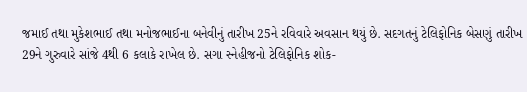જમાઈ તથા મુકેશભાઈ તથા મનોજભાઈના બનેવીનું તારીખ 25ને રવિવારે અવસાન થયું છે. સદગતનું ટેલિફોનિક બેસણું તારીખ 29ને ગુરુવારે સાંજે 4થી 6 કલાકે રાખેલ છે. સગા સ્નેહીજનો ટેલિફોનિક શોક-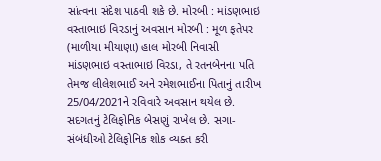સાંત્વના સંદેશ પાઠવી શકે છે. મોરબી : માંડણભાઇ વસ્તાભાઇ વિરડાનું અવસાન મોરબી : મૂળ ફતેપર (માળીયા મીયાણા) હાલ મોરબી નિવાસી માંડણભાઇ વસ્તાભાઇ વિરડા, તે રતનબેનના પતિ તેમજ લીલેશભાઈ અને રમેશભાઈના પિતાનું તારીખ 25/04/2021ને રવિવારે અવસાન થયેલ છે. સદગતનું ટેલિફોનિક બેસણું રાખેલ છે. સગા-સંબંધીઓ ટેલિફોનિક શોક વ્યક્ત કરી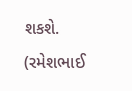શકશે. (રમેશભાઈ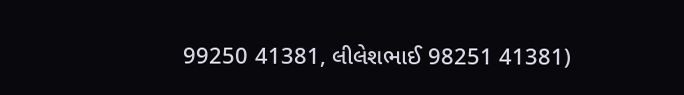99250 41381, લીલેશભાઈ 98251 41381)